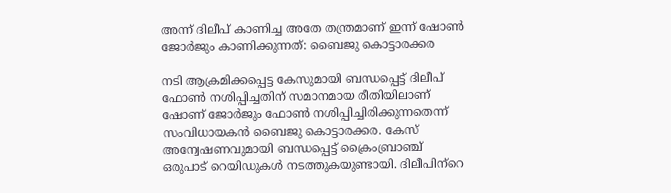അന്ന് ദിലീപ് കാണിച്ച അതേ തന്ത്രമാണ് ഇന്ന് ഷോണ്‍ ജോര്‍ജും കാണിക്കുന്നത്: ബൈജു കൊട്ടാരക്കര

നടി ആക്രമിക്കപ്പെട്ട കേസുമായി ബന്ധപ്പെട്ട് ദിലീപ് ഫോണ്‍ നശിപ്പിച്ചതിന് സമാനമായ രീതിയിലാണ് ഷോണ് ജോര്‍ജും ഫോണ്‍ നശിപ്പിച്ചിരിക്കുന്നതെന്ന് സംവിധായകന്‍ ബൈജു കൊട്ടാരക്കര. കേസ് അന്വേഷണവുമായി ബന്ധപ്പെട്ട് ക്രൈംബ്രാഞ്ച് ഒരുപാട് റെയിഡുകള്‍ നടത്തുകയുണ്ടായി. ദിലീപിന്‌റെ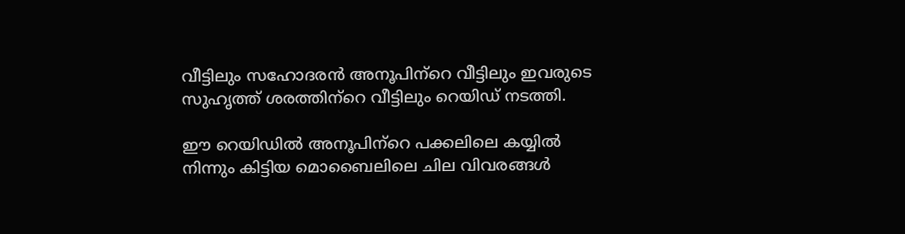വീട്ടിലും സഹോദരന്‍ അനൂപിന്‌റെ വീട്ടിലും ഇവരുടെ സുഹൃത്ത് ശരത്തിന്‌റെ വീട്ടിലും റെയിഡ് നടത്തി.

ഈ റെയിഡില്‍ അനൂപിന്‌റെ പക്കലിലെ കയ്യില്‍ നിന്നും കിട്ടിയ മൊബൈലിലെ ചില വിവരങ്ങള്‍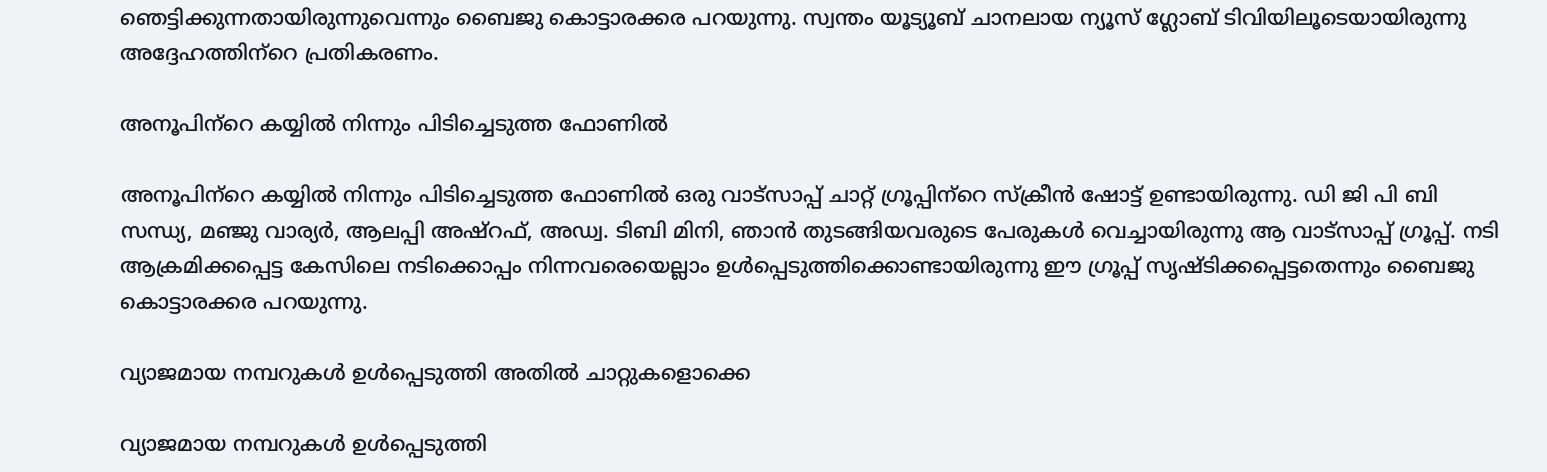ഞെട്ടിക്കുന്നതായിരുന്നുവെന്നും ബൈജു കൊട്ടാരക്കര പറയുന്നു. സ്വന്തം യൂട്യൂബ് ചാനലായ ന്യൂസ് ഗ്ലോബ് ടിവിയിലൂടെയായിരുന്നു അദ്ദേഹത്തിന്‌റെ പ്രതികരണം.

അനൂപിന്‌റെ കയ്യില്‍ നിന്നും പിടിച്ചെടുത്ത ഫോണില്‍

അനൂപിന്‌റെ കയ്യില്‍ നിന്നും പിടിച്ചെടുത്ത ഫോണില്‍ ഒരു വാട്‌സാപ്പ് ചാറ്റ് ഗ്രൂപ്പിന്‌റെ സ്‌ക്രീന്‍ ഷോട്ട് ഉണ്ടായിരുന്നു. ഡി ജി പി ബി സന്ധ്യ, മഞ്ജു വാര്യര്‍, ആലപ്പി അഷ്‌റഫ്, അഡ്വ. ടിബി മിനി, ഞാന്‍ തുടങ്ങിയവരുടെ പേരുകള്‍ വെച്ചായിരുന്നു ആ വാട്‌സാപ്പ് ഗ്രൂപ്പ്. നടി ആക്രമിക്കപ്പെട്ട കേസിലെ നടിക്കൊപ്പം നിന്നവരെയെല്ലാം ഉള്‍പ്പെടുത്തിക്കൊണ്ടായിരുന്നു ഈ ഗ്രൂപ്പ് സൃഷ്ടിക്കപ്പെട്ടതെന്നും ബൈജു കൊട്ടാരക്കര പറയുന്നു.

വ്യാജമായ നമ്പറുകള്‍ ഉള്‍പ്പെടുത്തി അതില്‍ ചാറ്റുകളൊക്കെ

വ്യാജമായ നമ്പറുകള്‍ ഉള്‍പ്പെടുത്തി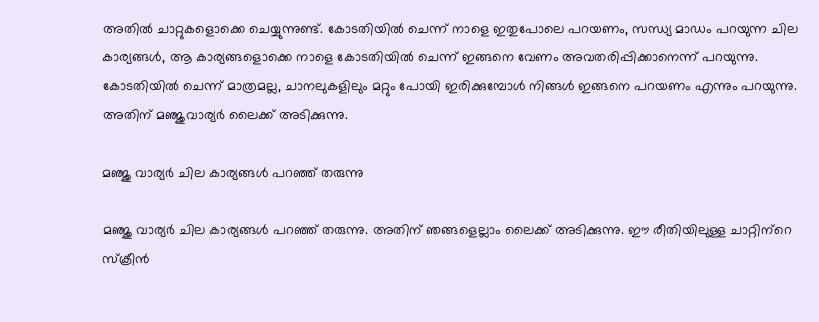അതില്‍ ചാറ്റുകളൊക്കെ ചെയ്യുന്നുണ്ട്. കോടതിയില്‍ ചെന്ന് നാളെ ഇതുപോലെ പറയണം, സന്ധ്യ മാഡം പറയുന്ന ചില കാര്യങ്ങള്‍, ആ കാര്യങ്ങളൊക്കെ നാളെ കോടതിയില്‍ ചെന്ന് ഇങ്ങനെ വേണം അവതരിപ്പിക്കാനെന്ന് പറയുന്നു. കോടതിയില്‍ ചെന്ന് മാത്രമല്ല, ചാനലുകളിലും മറ്റും പോയി ഇരിക്കുമ്പോള്‍ നിങ്ങള്‍ ഇങ്ങനെ പറയണം എന്നും പറയുന്നു. അതിന് മഞ്ജുവാര്യര്‍ ലൈക്ക് അടിക്കുന്നു.

മഞ്ജു വാര്യര്‍ ചില കാര്യങ്ങള്‍ പറഞ്ഞ് തരുന്നു

മഞ്ജു വാര്യര്‍ ചില കാര്യങ്ങള്‍ പറഞ്ഞ് തരുന്നു. അതിന് ഞങ്ങളെല്ലാം ലൈക്ക് അടിക്കുന്നു. ഈ രീതിയിലുള്ള ചാറ്റിന്‌റെ സ്‌ക്രീന്‍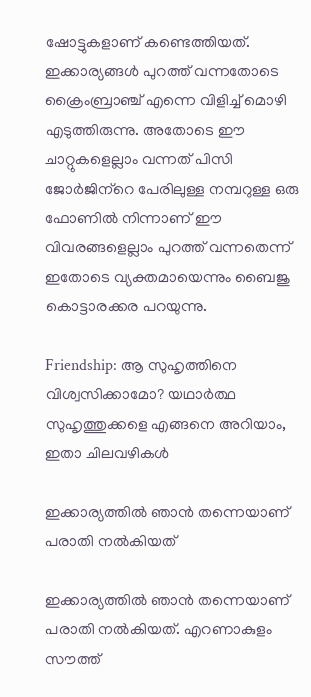ഷോട്ടുകളാണ് കണ്ടെത്തിയത്. ഇക്കാര്യങ്ങള്‍ പുറത്ത് വന്നതോടെ ക്രൈംബ്രാഞ്ച് എന്നെ വിളിച്ച് മൊഴി എടുത്തിരുന്നു. അതോടെ ഈ ചാറ്റുകളെല്ലാം വന്നത് പിസി ജോര്‍ജിന്‌റെ പേരിലുള്ള നമ്പറുള്ള ഒരു ഫോണില്‍ നിന്നാണ് ഈ വിവരങ്ങളെല്ലാം പുറത്ത് വന്നതെന്ന് ഇതോടെ വ്യക്തമായെന്നും ബൈജു കൊട്ടാരക്കര പറയുന്നു.

Friendship: ആ സുഹൃത്തിനെ വിശ്വസിക്കാമോ? യഥാർത്ഥ സുഹൃത്തുക്കളെ എങ്ങനെ അറിയാം, ഇതാ ചിലവഴികള്‍

ഇക്കാര്യത്തില്‍ ഞാന്‍ തന്നെയാണ് പരാതി നല്‍കിയത്

ഇക്കാര്യത്തില്‍ ഞാന്‍ തന്നെയാണ് പരാതി നല്‍കിയത്. എറണാകുളം സൗത്ത്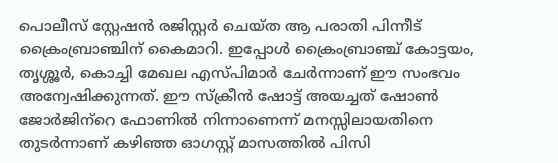പൊലീസ് സ്റ്റേഷന്‍ രജിസ്റ്റര്‍ ചെയ്ത ആ പരാതി പിന്നീട് ക്രൈംബ്രാഞ്ചിന് കൈമാറി. ഇപ്പോള്‍ ക്രൈംബ്രാഞ്ച് കോട്ടയം, തൃശ്ശൂര്‍, കൊച്ചി മേഖല എസ്പിമാര്‍ ചേര്‍ന്നാണ് ഈ സംഭവം അന്വേഷിക്കുന്നത്. ഈ സ്‌ക്രീന്‍ ഷോട്ട് അയച്ചത് ഷോണ്‍ ജോര്‍ജിന്‌റെ ഫോണില്‍ നിന്നാണെന്ന് മനസ്സിലായതിനെ തുടര്‍ന്നാണ് കഴിഞ്ഞ ഓഗസ്റ്റ് മാസത്തില്‍ പിസി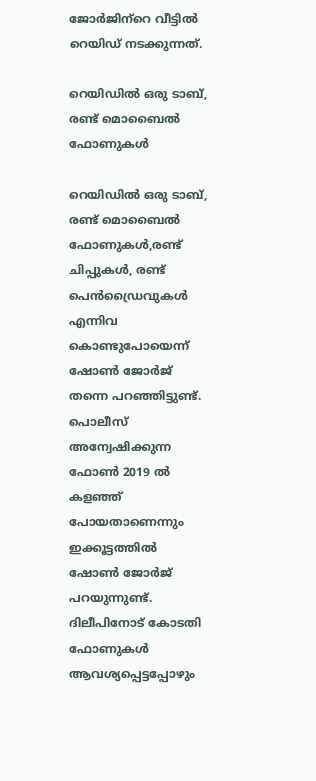ജോര്‍ജിന്‌റെ വീട്ടില്‍ റെയിഡ് നടക്കുന്നത്.

റെയിഡില്‍ ഒരു ടാബ്, രണ്ട് മൊബൈല്‍ ഫോണുകള്‍

റെയിഡില്‍ ഒരു ടാബ്, രണ്ട് മൊബൈല്‍ ഫോണുകള്‍,രണ്ട് ചിപ്പുകള്‍, രണ്ട് പെന്‍ഡ്രൈവുകള്‍ എന്നിവ കൊണ്ടുപോയെന്ന് ഷോണ്‍ ജോര്‍ജ് തന്നെ പറഞ്ഞിട്ടുണ്ട്. പൊലീസ് അന്വേഷിക്കുന്ന ഫോണ്‍ 2019 ല്‍ കളഞ്ഞ് പോയതാണെന്നും ഇക്കൂട്ടത്തില്‍ ഷോണ്‍ ജോര്‍ജ് പറയുന്നുണ്ട്. ദിലീപിനോട് കോടതി ഫോണുകള്‍ ആവശ്യപ്പെട്ടപ്പോഴും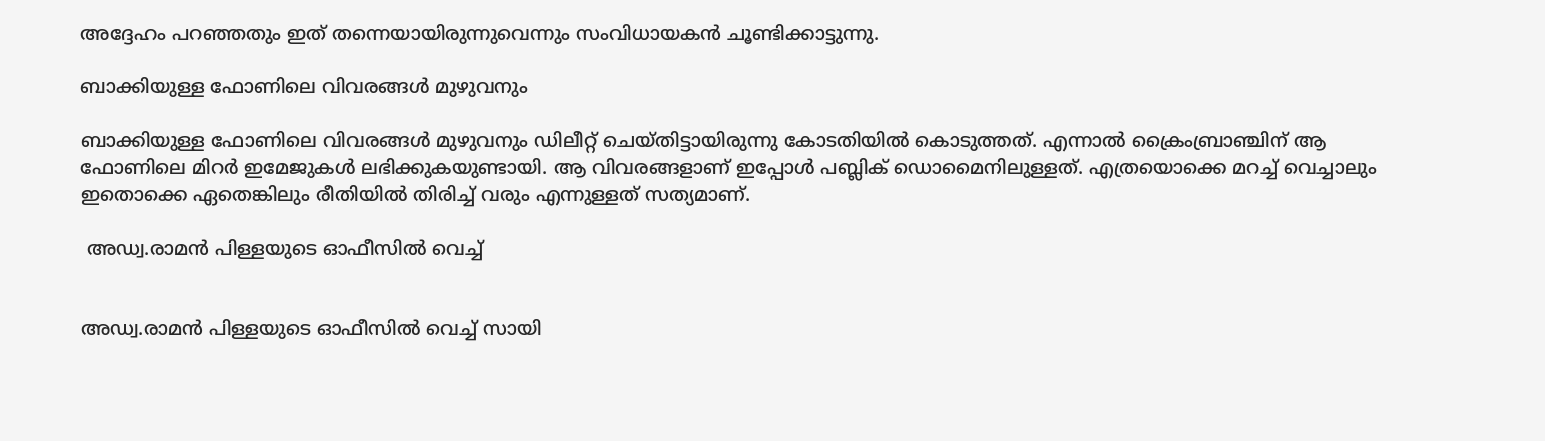അദ്ദേഹം പറഞ്ഞതും ഇത് തന്നെയായിരുന്നുവെന്നും സംവിധായകന്‍ ചൂണ്ടിക്കാട്ടുന്നു.

ബാക്കിയുള്ള ഫോണിലെ വിവരങ്ങള്‍ മുഴുവനും

ബാക്കിയുള്ള ഫോണിലെ വിവരങ്ങള്‍ മുഴുവനും ഡിലീറ്റ് ചെയ്തിട്ടായിരുന്നു കോടതിയില്‍ കൊടുത്തത്. എന്നാല്‍ ക്രൈംബ്രാഞ്ചിന് ആ ഫോണിലെ മിറര്‍ ഇമേജുകള്‍ ലഭിക്കുകയുണ്ടായി. ആ വിവരങ്ങളാണ് ഇപ്പോള്‍ പബ്ലിക് ഡൊമൈനിലുള്ളത്. എത്രയൊക്കെ മറച്ച് വെച്ചാലും ഇതൊക്കെ ഏതെങ്കിലും രീതിയില്‍ തിരിച്ച് വരും എന്നുള്ളത് സത്യമാണ്.

 അഡ്വ.രാമന്‍ പിള്ളയുടെ ഓഫീസില്‍ വെച്ച്


അഡ്വ.രാമന്‍ പിള്ളയുടെ ഓഫീസില്‍ വെച്ച് സായി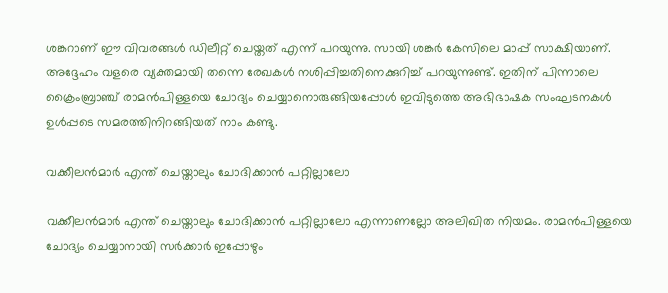ശങ്കറാണ് ഈ വിവരങ്ങള്‍ ഡിലീറ്റ് ചെയ്തത് എന്ന് പറയുന്നു. സായി ശങ്കര്‍ കേസിലെ മാപ്പ് സാക്ഷിയാണ്. അദ്ദേഹം വളരെ വ്യക്തമായി തന്നെ രേഖകള്‍ നശിപ്പിച്ചതിനെക്കുറിച്ച് പറയുന്നുണ്ട്. ഇതിന് പിന്നാലെ ക്രൈംബ്രാഞ്ച് രാമന്‍പിള്ളയെ ചോദ്യം ചെയ്യാനൊരുങ്ങിയപ്പോള്‍ ഇവിടുത്തെ അഭിഭാഷക സംഘടനകള്‍ ഉള്‍പ്പടെ സമരത്തിനിറങ്ങിയത് നാം കണ്ടു.

വക്കീലന്‍മാര്‍ എന്ത് ചെയ്താലും ചോദിക്കാന്‍ പറ്റില്ലാലോ

വക്കീലന്‍മാര്‍ എന്ത് ചെയ്താലും ചോദിക്കാന്‍ പറ്റില്ലാലോ എന്നാണല്ലോ അലിഖിത നിയമം. രാമന്‍പിള്ളയെ ചോദ്യം ചെയ്യാനായി സര്‍ക്കാര്‍ ഇപ്പോഴും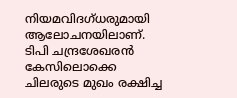നിയമവിദഗ്ധരുമായി ആലോചനയിലാണ്. ടിപി ചന്ദ്രശേഖരന്‍ കേസിലൊക്കെ ചിലരുടെ മുഖം രക്ഷിച്ച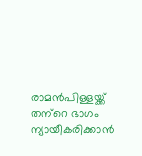രാമന്‍പിള്ളയ്ക്ക് തന്‌റെ ഭാഗം ന്യായീകരിക്കാന്‍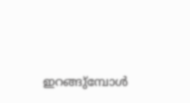ഇറങ്ങു്‌മ്പോള്‍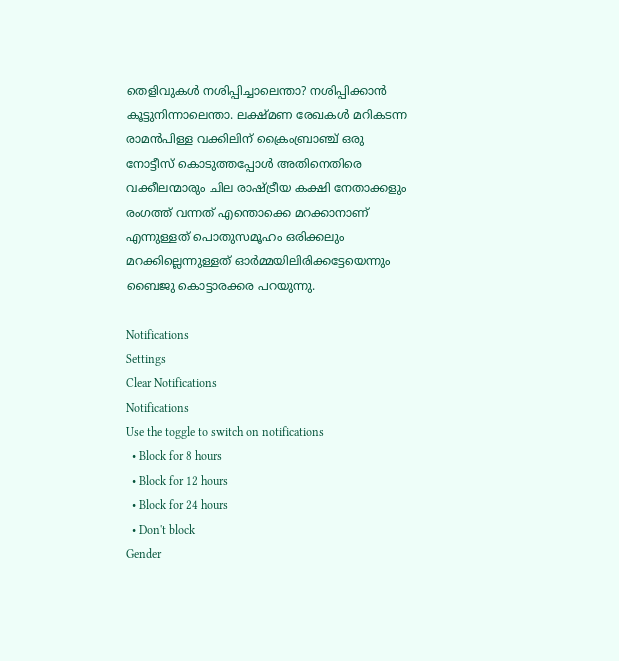തെളിവുകള്‍ നശിപ്പിച്ചാലെന്താ? നശിപ്പിക്കാന്‍ കൂട്ടുനിന്നാലെന്താ. ലക്ഷ്മണ രേഖകള്‍ മറികടന്ന രാമന്‍പിള്ള വക്കിലിന് ക്രൈംബ്രാഞ്ച് ഒരു നോട്ടീസ് കൊടുത്തപ്പോള്‍ അതിനെതിരെ വക്കീലന്മാരും ചില രാഷ്ട്രീയ കക്ഷി നേതാക്കളും രംഗത്ത് വന്നത് എന്തൊക്കെ മറക്കാനാണ് എന്നുള്ളത് പൊതുസമൂഹം ഒരിക്കലും മറക്കില്ലെന്നുള്ളത് ഓര്‍മ്മയിലിരിക്കട്ടേയെന്നും ബൈജു കൊട്ടാരക്കര പറയുന്നു.

Notifications
Settings
Clear Notifications
Notifications
Use the toggle to switch on notifications
  • Block for 8 hours
  • Block for 12 hours
  • Block for 24 hours
  • Don't block
Gender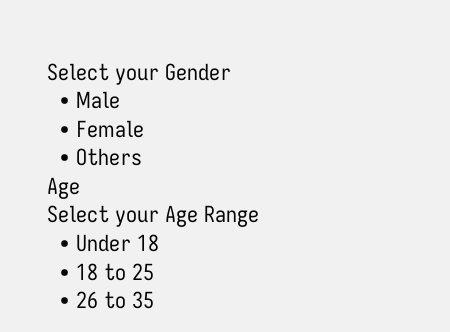Select your Gender
  • Male
  • Female
  • Others
Age
Select your Age Range
  • Under 18
  • 18 to 25
  • 26 to 35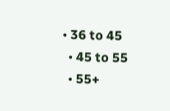• 36 to 45
  • 45 to 55
  • 55+